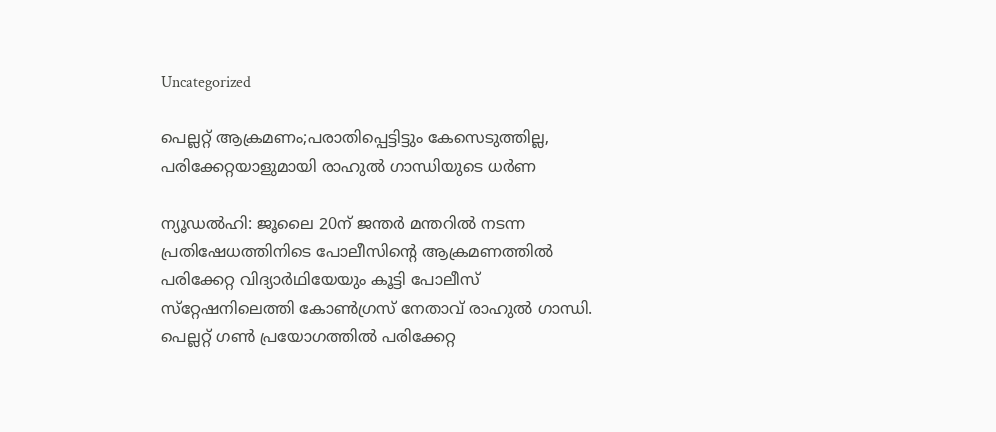Uncategorized

പെല്ലറ്റ് ആക്രമണം;പരാതിപ്പെട്ടിട്ടും കേസെടുത്തില്ല, പരിക്കേറ്റയാളുമായി രാഹുൽ ഗാന്ധിയുടെ ധർണ

ന്യൂഡൽഹി: ജൂലൈ 20ന് ജന്തർ മന്തറിൽ നടന്ന പ്രതിഷേധത്തിനിടെ പോലീസിന്റെ ആക്രമണത്തിൽ പരിക്കേറ്റ വിദ്യാർഥിയേയും കൂട്ടി പോലീസ് സ്‌റ്റേഷനിലെത്തി കോൺഗ്രസ് നേതാവ് രാഹുൽ ഗാന്ധി. പെല്ലറ്റ് ഗൺ പ്രയോഗത്തിൽ പരിക്കേറ്റ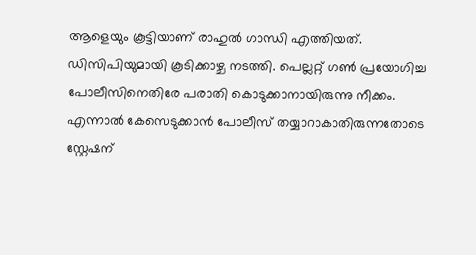ആളെയും കൂട്ടിയാണ് രാഹുൽ ഗാന്ധി എത്തിയത്. ഡിസിപിയുമായി കൂടിക്കാഴ്ച നടത്തി. പെല്ലറ്റ് ഗൺ പ്രയോഗിച്ച പോലീസിനെതിരേ പരാതി കൊടുക്കാനായിരുന്നു നീക്കം. എന്നാൽ കേസെടുക്കാൻ പോലീസ് തയ്യാറാകാതിരുന്നതോടെ സ്റ്റേഷന്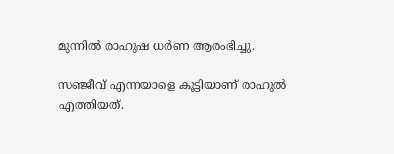മുന്നിൽ രാഹുഷ ധർണ ആരംഭിച്ചു.

സഞ്ജീവ് എന്നയാളെ കൂട്ടിയാണ് രാഹുൽ എത്തിയത്.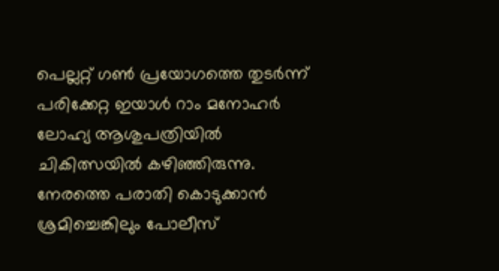പെല്ലറ്റ് ഗൺ പ്രയോഗത്തെ തുടർന്ന് പരിക്കേറ്റ ഇയാൾ റാം മനോഹർ ലോഹ്യ ആശുപത്രിയിൽ ചികിത്സയിൽ കഴിഞ്ഞിരുന്നു. നേരത്തെ പരാതി കൊടുക്കാൻ ശ്രമിച്ചെങ്കിലും പോലീസ്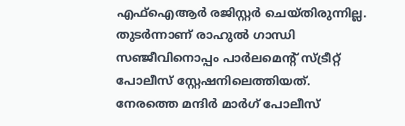എഫ്ഐആർ രജിസ്റ്റർ ചെയ്‌തിരുന്നില്ല. തുടർന്നാണ് രാഹുൽ ഗാന്ധി സഞ്ജീവിനൊപ്പം പാർലമെന്റ് സ്ട്രീറ്റ് പോലീസ് സ്റ്റേഷനിലെത്തിയത്. നേരത്തെ മന്ദിർ മാർഗ് പോലീസ്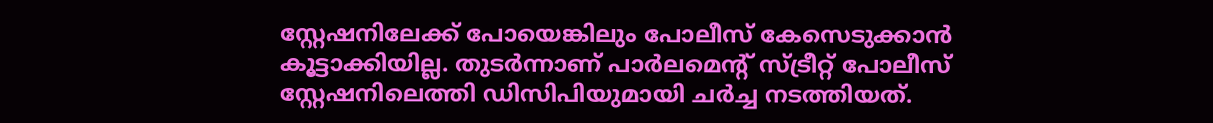സ്റ്റേഷനിലേക്ക് പോയെങ്കിലും പോലീസ് കേസെടുക്കാൻ കൂട്ടാക്കിയില്ല. തുടർന്നാണ് പാർലമെൻ്റ് സ്ട്രീറ്റ് പോലീസ് സ്റ്റേഷനിലെത്തി ഡിസിപിയുമായി ചർച്ച നടത്തിയത്.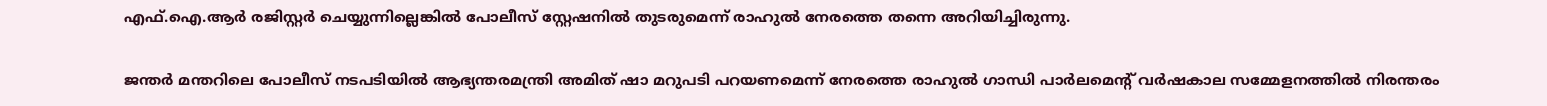എഫ്.ഐ.ആർ രജിസ്റ്റർ ചെയ്യുന്നില്ലെങ്കിൽ പോലീസ് സ്റ്റേഷനിൽ തുടരുമെന്ന് രാഹുൽ നേരത്തെ തന്നെ അറിയിച്ചിരുന്നു.

ജന്തർ മന്തറിലെ പോലീസ് നടപടിയിൽ ആഭ്യന്തരമന്ത്രി അമിത് ഷാ മറുപടി പറയണമെന്ന് നേരത്തെ രാഹുൽ ഗാന്ധി പാർലമെന്റ് വർഷകാല സമ്മേളനത്തിൽ നിരന്തരം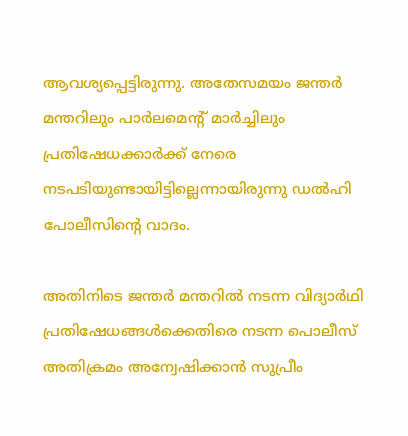ആവശ്യപ്പെട്ടിരുന്നു. അതേസമയം ജന്തർ മന്തറിലും പാർലമെൻ്റ് മാർച്ചിലും പ്രതിഷേധക്കാർക്ക് നേരെ നടപടിയുണ്ടായിട്ടില്ലെന്നായിരുന്നു ഡൽഹി പോലീസിന്റെ വാദം.

അതിനിടെ ജന്തർ മന്തറിൽ നടന്ന വിദ്യാർഥി പ്രതിഷേധങ്ങൾക്കെതിരെ നടന്ന പൊലീസ് അതിക്രമം അന്വേഷിക്കാൻ സുപ്രീം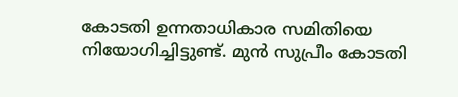കോടതി ഉന്നതാധികാര സമിതിയെ നിയോഗിച്ചിട്ടുണ്ട്. മുൻ സുപ്രീം കോടതി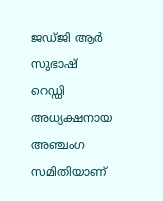ജഡ്‌ജി ആർ സുഭാഷ് റെഡ്ഡി അധ്യക്ഷനായ അഞ്ചംഗ സമിതിയാണ്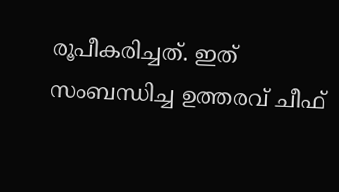രൂപീകരിച്ചത്. ഇത് സംബന്ധിച്ച ഉത്തരവ് ചീഫ്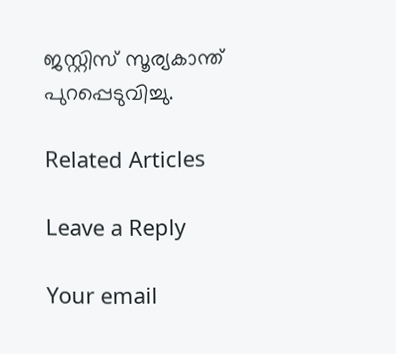ജസ്റ്റിസ് സൂര്യകാന്ത് പുറപ്പെടുവിച്ചു.

Related Articles

Leave a Reply

Your email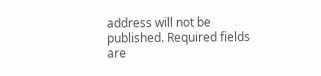address will not be published. Required fields are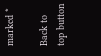marked *

Back to top button